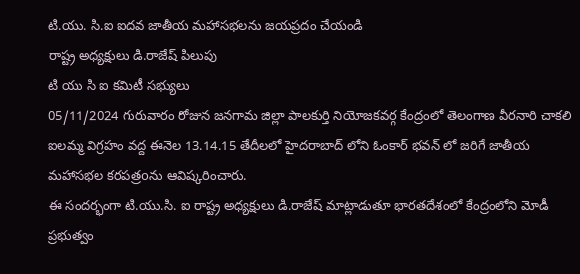టి.యు. సి.ఐ ఐదవ జాతీయ మహాసభలను జయప్రదం చేయండి
రాష్ట్ర అధ్యక్షులు డి.రాజేష్ పిలుపు
టి యు సి ఐ కమిటీ సభ్యులు
05/11/2024 గురువారం రోజున జనగామ జిల్లా పాలకుర్తి నియోజకవర్గ కేంద్రంలో తెలంగాణ వీరనారి చాకలి ఐలమ్మ విగ్రహం వద్ద ఈనెల 13.14.15 తేదీలలో హైదరాబాద్ లోని ఓంకార్ భవన్ లో జరిగే జాతీయ మహాసభల కరపత్రoను ఆవిష్కరించారు.
ఈ సందర్భంగా టి.యు.సి. ఐ రాష్ట్ర అధ్యక్షులు డి.రాజేష్ మాట్లాడుతూ భారతదేశంలో కేంద్రంలోని మోడీ ప్రభుత్వం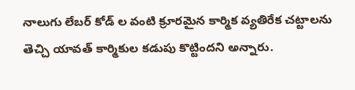నాలుగు లేబర్ కోడ్ ల వంటి క్రూరమైన కార్మిక వ్యతిరేక చట్టాలను తెచ్చి యావత్ కార్మికుల కడుపు కొట్టిందని అన్నారు.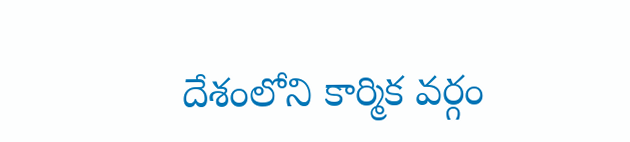దేశంలోని కార్మిక వర్గం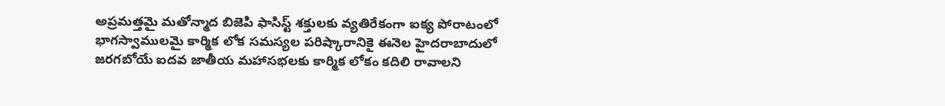అప్రమత్తమై మతోన్మాద బిజెపి ఫాసిస్ట్ శక్తులకు వ్యతిరేకంగా ఐక్య పోరాటంలో భాగస్వాములమై కార్మిక లోక సమస్యల పరిష్కారానికై ఈనెల హైదరాబాదులో జరగబోయే ఐదవ జాతీయ మహాసభలకు కార్మిక లోకం కదిలి రావాలని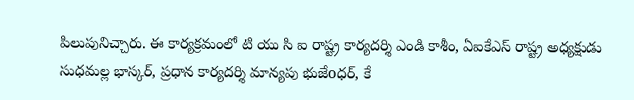పిలుపునిచ్చారు. ఈ కార్యక్రమంలో టి యు సి ఐ రాష్ట్ర కార్యదర్శి ఎండి కాశీం, ఏఐకేఎస్ రాష్ట్ర అధ్యక్షుడు సుధమల్ల భాస్కర్, ప్రధాన కార్యదర్శి మాన్యపు భుజేoధర్, కే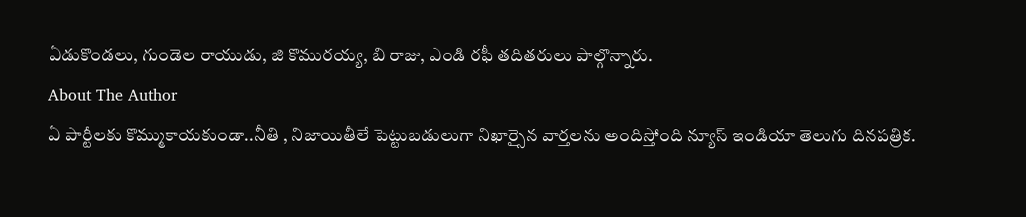ఏడుకొండలు, గుండెల రాయుడు, జి కొమురయ్య, బి రాజు, ఎండి రఫీ తదితరులు పాల్గొన్నారు.
About The Author
ఏ పార్టీలకు కొమ్ముకాయకుండా..నీతి , నిజాయితీలే పెట్టుబడులుగా నిఖార్సైన వార్తలను అందిస్తోంది న్యూస్ ఇండియా తెలుగు దినపత్రిక.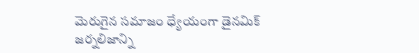మెరుగైన సమాజం ధ్యేయంగా డైనమిక్ జర్నలిజాన్ని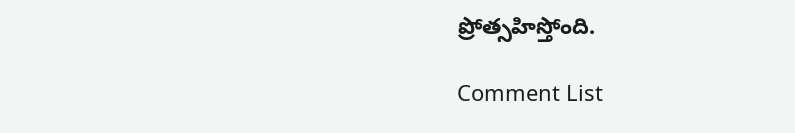ప్రోత్సహిస్తోంది.

Comment List